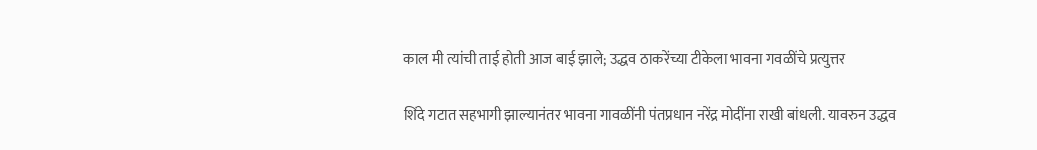काल मी त्यांची ताई होती आज बाई झाले; उद्धव ठाकरेंच्या टीकेला भावना गवळींचे प्रत्युत्तर

शिंदे गटात सहभागी झाल्यानंतर भावना गावळींनी पंतप्रधान नरेंद्र मोदींना राखी बांधली. यावरुन उद्धव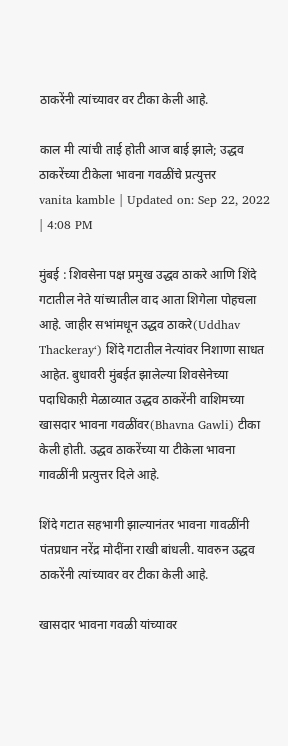ठाकरेंनी त्यांच्यावर वर टीका केली आहे.

काल मी त्यांची ताई होती आज बाई झाले; उद्धव ठाकरेंच्या टीकेला भावना गवळींचे प्रत्युत्तर
vanita kamble | Updated on: Sep 22, 2022 | 4:08 PM

मुंबई : शिवसेना पक्ष प्रमुख उद्धव ठाकरे आणि शिंदे गटातील नेते यांच्यातील वाद आता शिगेला पोहचला आहे. जाहीर सभांमधून उद्धव ठाकरे(Uddhav Thackeray‘) शिंदे गटातील नेत्यांवर निशाणा साधत आहेत. बुधावरी मुंबईत झालेल्या शिवसेनेच्या पदाधिकाऱी मेळाव्यात उद्धव ठाकरेंनी वाशिमच्या खासदार भावना गवळींवर(Bhavna Gawli) टीका केली होती. उद्धव ठाकरेंच्या या टीकेला भावना गावळींनी प्रत्युत्तर दिले आहे.

शिंदे गटात सहभागी झाल्यानंतर भावना गावळींनी पंतप्रधान नरेंद्र मोदींना राखी बांधली. यावरुन उद्धव ठाकरेंनी त्यांच्यावर वर टीका केली आहे.

खासदार भावना गवळी यांच्यावर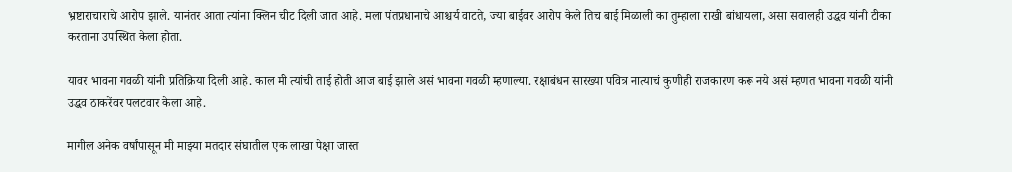भ्रष्टाराचाराचे आरोप झाले. यानंतर आता त्यांना क्लिन चीट दिली जात आहे. मला पंतप्रधानाचे आश्चर्य वाटते, ज्या बाईवर आरोप केले तिच बाई मिळाली का तुम्हाला राखी बांधायला, असा सवालही उद्धव यांनी टीका करताना उपस्थित केला होता.

यावर भावना गवळी यांनी प्रतिक्रिया दिली आहे. काल मी त्यांची ताई होती आज बाई झाले असं भावना गवळी म्हणाल्या. रक्षाबंधन सारख्या पवित्र नात्याचं कुणीही राजकारण करू नये असं म्हणत भावना गवळी यांनी उद्धव ठाकरेंवर पलटवार केला आहे.

मागील अनेक वर्षांपासून मी माझ्या मतदार संघातील एक लाखा पेक्षा जास्त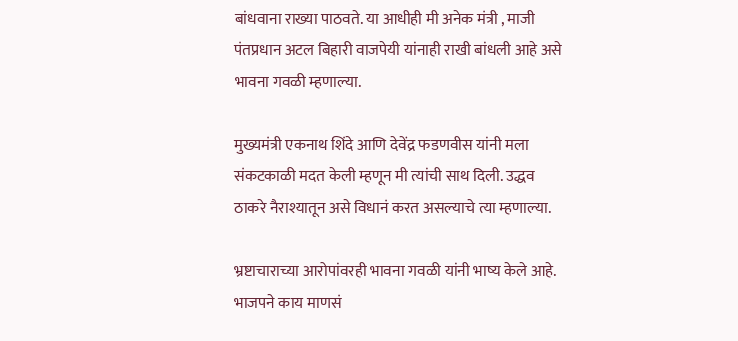बांधवाना राख्या पाठवते. या आधीही मी अनेक मंत्री , माजी पंतप्रधान अटल बिहारी वाजपेयी यांनाही राखी बांधली आहे असे भावना गवळी म्हणाल्या.

मुख्यमंत्री एकनाथ शिंदे आणि देवेंद्र फडणवीस यांनी मला संकटकाळी मदत केली म्हणून मी त्यांची साथ दिली. उद्धव ठाकरे नैराश्यातून असे विधानं करत असल्याचे त्या म्हणाल्या.

भ्रष्टाचाराच्या आरोपांवरही भावना गवळी यांनी भाष्य केले आहे. भाजपने काय माणसं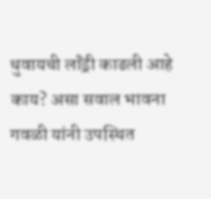धुवायची लॉंड्री काढली आहे काय? असा सवाल भावना गवळी यांनी उपस्थित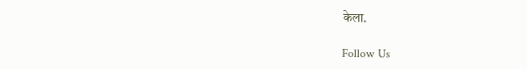केला.

Follow Us